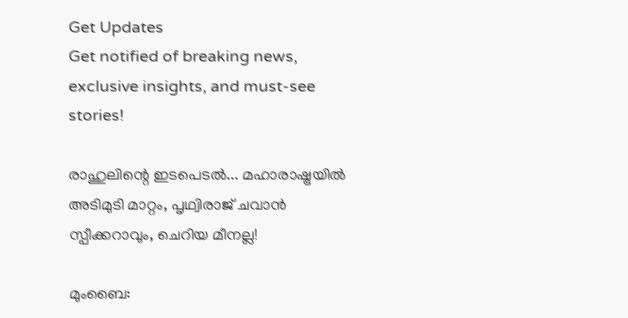Get Updates
Get notified of breaking news, exclusive insights, and must-see stories!

രാഹുലിന്റെ ഇടപെടല്‍... മഹാരാഷ്ട്രയില്‍ അടിമുടി മാറ്റം, പൃഥ്വിരാജ് ചവാന്‍ സ്പീക്കറാവും, ചെറിയ മീനല്ല!

മുംബൈ: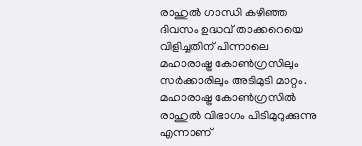രാഹുല്‍ ഗാന്ധി കഴിഞ്ഞ ദിവസം ഉദ്ധവ് താക്കറെയെ വിളിച്ചതിന് പിന്നാലെ മഹാരാഷ്ട്ര കോണ്‍ഗ്രസിലും സര്‍ക്കാരിലും അടിമുടി മാറ്റം. മഹാരാഷ്ട്ര കോണ്‍ഗ്രസില്‍ രാഹുല്‍ വിഭാഗം പിടിമുറുക്കുന്നു എന്നാണ്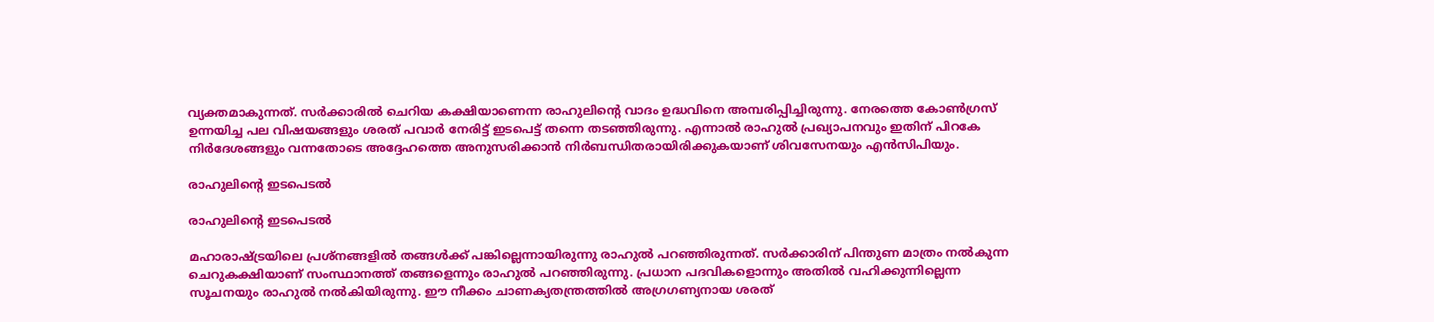വ്യക്തമാകുന്നത്. സര്‍ക്കാരില്‍ ചെറിയ കക്ഷിയാണെന്ന രാഹുലിന്റെ വാദം ഉദ്ധവിനെ അമ്പരിപ്പിച്ചിരുന്നു. നേരത്തെ കോണ്‍ഗ്രസ് ഉന്നയിച്ച പല വിഷയങ്ങളും ശരത് പവാര്‍ നേരിട്ട് ഇടപെട്ട് തന്നെ തടഞ്ഞിരുന്നു. എന്നാല്‍ രാഹുല്‍ പ്രഖ്യാപനവും ഇതിന് പിറകേ നിര്‍ദേശങ്ങളും വന്നതോടെ അദ്ദേഹത്തെ അനുസരിക്കാന്‍ നിര്‍ബന്ധിതരായിരിക്കുകയാണ് ശിവസേനയും എന്‍സിപിയും.

രാഹുലിന്റെ ഇടപെടല്‍

രാഹുലിന്റെ ഇടപെടല്‍

മഹാരാഷ്ട്രയിലെ പ്രശ്‌നങ്ങളില്‍ തങ്ങള്‍ക്ക് പങ്കില്ലെന്നായിരുന്നു രാഹുല്‍ പറഞ്ഞിരുന്നത്. സര്‍ക്കാരിന് പിന്തുണ മാത്രം നല്‍കുന്ന ചെറുകക്ഷിയാണ് സംസ്ഥാനത്ത് തങ്ങളെന്നും രാഹുല്‍ പറഞ്ഞിരുന്നു. പ്രധാന പദവികളൊന്നും അതില്‍ വഹിക്കുന്നില്ലെന്ന സൂചനയും രാഹുല്‍ നല്‍കിയിരുന്നു. ഈ നീക്കം ചാണക്യതന്ത്രത്തില്‍ അഗ്രഗണ്യനായ ശരത്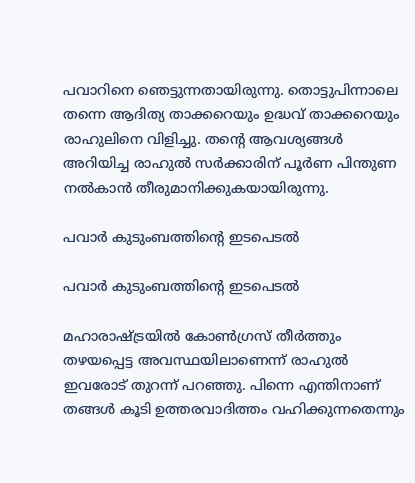പവാറിനെ ഞെട്ടുന്നതായിരുന്നു. തൊട്ടുപിന്നാലെ തന്നെ ആദിത്യ താക്കറെയും ഉദ്ധവ് താക്കറെയും രാഹുലിനെ വിളിച്ചു. തന്റെ ആവശ്യങ്ങള്‍ അറിയിച്ച രാഹുല്‍ സര്‍ക്കാരിന് പൂര്‍ണ പിന്തുണ നല്‍കാന്‍ തീരുമാനിക്കുകയായിരുന്നു.

പവാര്‍ കുടുംബത്തിന്റെ ഇടപെടല്‍

പവാര്‍ കുടുംബത്തിന്റെ ഇടപെടല്‍

മഹാരാഷ്ട്രയില്‍ കോണ്‍ഗ്രസ് തീര്‍ത്തും തഴയപ്പെട്ട അവസ്ഥയിലാണെന്ന് രാഹുല്‍ ഇവരോട് തുറന്ന് പറഞ്ഞു. പിന്നെ എന്തിനാണ് തങ്ങള്‍ കൂടി ഉത്തരവാദിത്തം വഹിക്കുന്നതെന്നും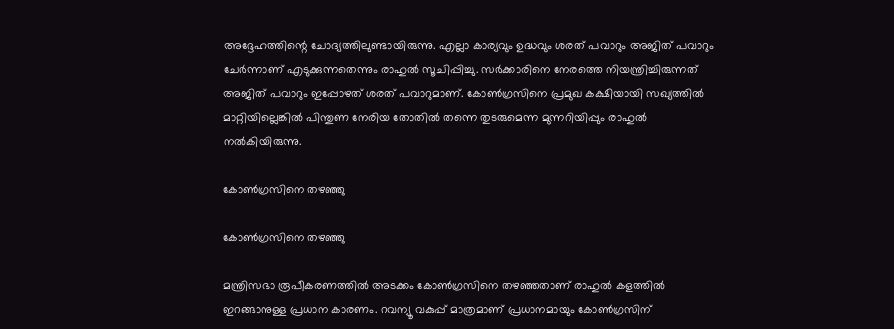അദ്ദേഹത്തിന്റെ ചോദ്യത്തിലുണ്ടായിരുന്നു. എല്ലാ കാര്യവും ഉദ്ധവും ശരത് പവാറും അജിത് പവാറും ചേര്‍ന്നാണ് എടുക്കുന്നതെന്നും രാഹുല്‍ സൂചിപ്പിച്ചു. സര്‍ക്കാരിനെ നേരത്തെ നിയന്ത്രിച്ചിരുന്നത് അജിത് പവാറും ഇപ്പോഴത് ശരത് പവാറുമാണ്. കോണ്‍ഗ്രസിനെ പ്രമുഖ കക്ഷിയായി സഖ്യത്തില്‍ മാറ്റിയില്ലെങ്കില്‍ പിന്തുണ നേരിയ തോതില്‍ തന്നെ തുടരുമെന്ന മുന്നറിയിപ്പും രാഹുല്‍ നല്‍കിയിരുന്നു.

കോണ്‍ഗ്രസിനെ തഴഞ്ഞു

കോണ്‍ഗ്രസിനെ തഴഞ്ഞു

മന്ത്രിസഭാ രൂപീകരണത്തില്‍ അടക്കം കോണ്‍ഗ്രസിനെ തഴഞ്ഞതാണ് രാഹുല്‍ കളത്തില്‍ ഇറങ്ങാനുള്ള പ്രധാന കാരണം. റവന്യൂ വകുപ്പ് മാത്രമാണ് പ്രധാനമായും കോണ്‍ഗ്രസിന്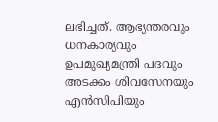ലഭിച്ചത്. ആഭ്യന്തരവും ധനകാര്യവും ഉപമുഖ്യമന്ത്രി പദവും അടക്കം ശിവസേനയും എന്‍സിപിയും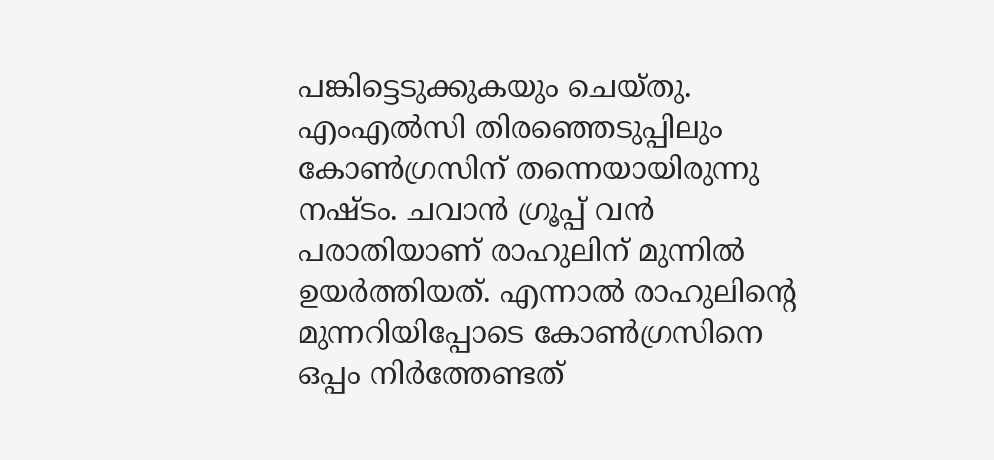പങ്കിട്ടെടുക്കുകയും ചെയ്തു. എംഎല്‍സി തിരഞ്ഞെടുപ്പിലും കോണ്‍ഗ്രസിന് തന്നെയായിരുന്നു നഷ്ടം. ചവാന്‍ ഗ്രൂപ്പ് വന്‍ പരാതിയാണ് രാഹുലിന് മുന്നില്‍ ഉയര്‍ത്തിയത്. എന്നാല്‍ രാഹുലിന്റെ മുന്നറിയിപ്പോടെ കോണ്‍ഗ്രസിനെ ഒപ്പം നിര്‍ത്തേണ്ടത്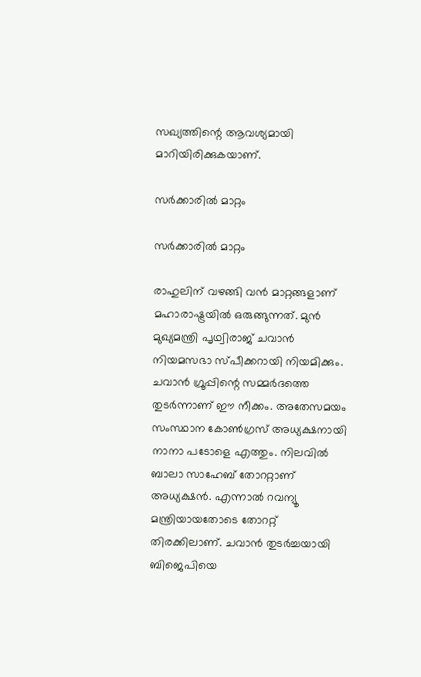സഖ്യത്തിന്റെ ആവശ്യമായി മാറിയിരിക്കുകയാണ്.

സര്‍ക്കാരില്‍ മാറ്റം

സര്‍ക്കാരില്‍ മാറ്റം

രാഹുലിന് വഴങ്ങി വന്‍ മാറ്റങ്ങളാണ് മഹാരാഷ്ട്രയില്‍ ഒരുങ്ങുന്നത്. മുന്‍ മുഖ്യമന്ത്രി പൃഥ്വിരാജ് ചവാന്‍ നിയമസഭാ സ്പീക്കറായി നിയമിക്കും. ചവാന്‍ ഗ്രൂപ്പിന്റെ സമ്മര്‍ദത്തെ തുടര്‍ന്നാണ് ഈ നീക്കം. അതേസമയം സംസ്ഥാന കോണ്‍ഗ്രസ് അധ്യക്ഷനായി നാനാ പടോളെ എത്തും. നിലവില്‍ ബാലാ സാഹേബ് തോററ്റാണ് അധ്യക്ഷന്‍. എന്നാല്‍ റവന്യൂ മന്ത്രിയായതോടെ തോററ്റ് തിരക്കിലാണ്. ചവാന്‍ തുടര്‍ച്ചയായി ബിജെപിയെ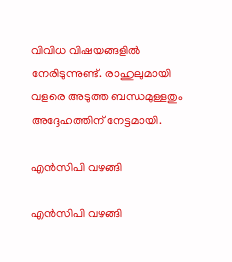വിവിധ വിഷയങ്ങളില്‍ നേരിടുന്നുണ്ട്. രാഹുലുമായി വളരെ അടുത്ത ബന്ധമുള്ളതും അദ്ദേഹത്തിന് നേട്ടമായി.

എന്‍സിപി വഴങ്ങി

എന്‍സിപി വഴങ്ങി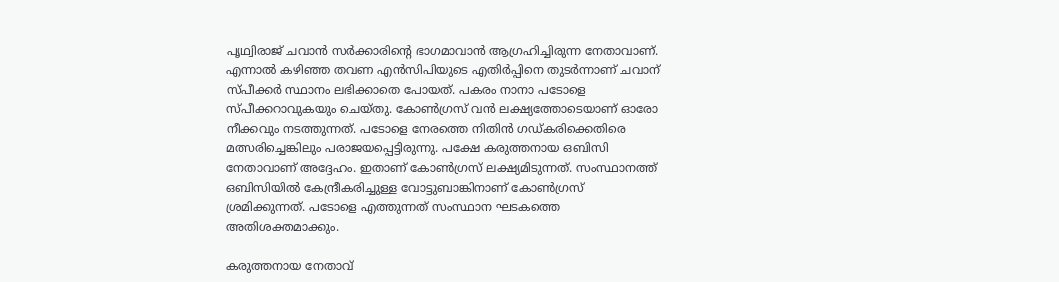പൃഥ്വിരാജ് ചവാന്‍ സര്‍ക്കാരിന്റെ ഭാഗമാവാന്‍ ആഗ്രഹിച്ചിരുന്ന നേതാവാണ്. എന്നാല്‍ കഴിഞ്ഞ തവണ എന്‍സിപിയുടെ എതിര്‍പ്പിനെ തുടര്‍ന്നാണ് ചവാന് സ്പീക്കര്‍ സ്ഥാനം ലഭിക്കാതെ പോയത്. പകരം നാനാ പടോളെ സ്പീക്കറാവുകയും ചെയ്തു. കോണ്‍ഗ്രസ് വന്‍ ലക്ഷ്യത്തോടെയാണ് ഓരോ നീക്കവും നടത്തുന്നത്. പടോളെ നേരത്തെ നിതിന്‍ ഗഡ്കരിക്കെതിരെ മത്സരിച്ചെങ്കിലും പരാജയപ്പെട്ടിരുന്നു. പക്ഷേ കരുത്തനായ ഒബിസി നേതാവാണ് അദ്ദേഹം. ഇതാണ് കോണ്‍ഗ്രസ് ലക്ഷ്യമിടുന്നത്. സംസ്ഥാനത്ത് ഒബിസിയില്‍ കേന്ദ്രീകരിച്ചുള്ള വോട്ടുബാങ്കിനാണ് കോണ്‍ഗ്രസ് ശ്രമിക്കുന്നത്. പടോളെ എത്തുന്നത് സംസ്ഥാന ഘടകത്തെ അതിശക്തമാക്കും.

കരുത്തനായ നേതാവ്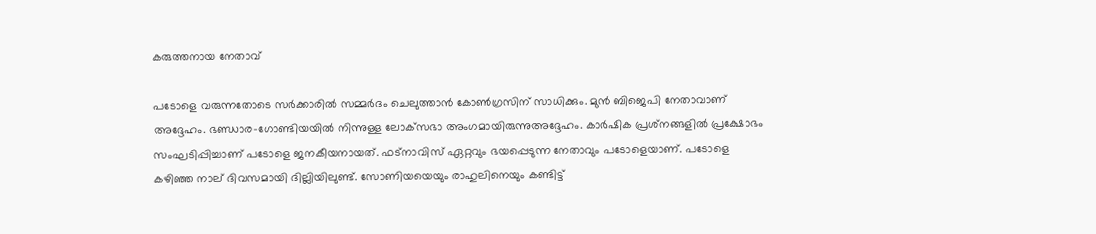കരുത്തനായ നേതാവ്

പടോളെ വരുന്നതോടെ സര്‍ക്കാരില്‍ സമ്മര്‍ദം ചെലുത്താന്‍ കോണ്‍ഗ്രസിന് സാധിക്കും. മുന്‍ ബിജെപി നേതാവാണ് അദ്ദേഹം. ഭണ്ഡാര-ഗോണ്ടിയയില്‍ നിന്നുള്ള ലോക്‌സഭാ അംഗമായിരുന്നുഅദ്ദേഹം. കാര്‍ഷിക പ്രശ്‌നങ്ങളില്‍ പ്രക്ഷോഭം സംഘടിപ്പിച്ചാണ് പടോളെ ജനകീയനായത്. ഫട്‌നാവിസ് ഏറ്റവും ഭയപ്പെടുന്ന നേതാവും പടോളെയാണ്. പടോളെ കഴിഞ്ഞ നാല് ദിവസമായി ദില്ലിയിലുണ്ട്. സോണിയയെയും രാഹുലിനെയും കണ്ടിട്ട്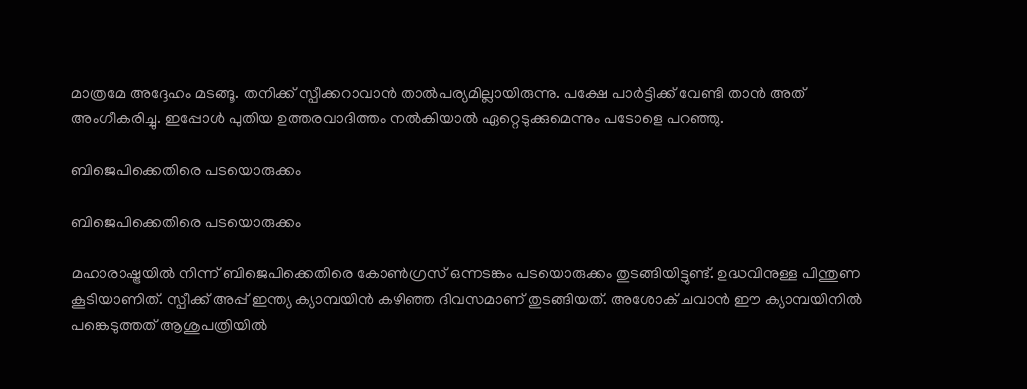മാത്രമേ അദ്ദേഹം മടങ്ങൂ. തനിക്ക് സ്പീക്കറാവാന്‍ താല്‍പര്യമില്ലായിരുന്നു. പക്ഷേ പാര്‍ട്ടിക്ക് വേണ്ടി താന്‍ അത് അംഗീകരിച്ചു. ഇപ്പോള്‍ പുതിയ ഉത്തരവാദിത്തം നല്‍കിയാല്‍ ഏറ്റെടുക്കുമെന്നും പടോളെ പറഞ്ഞു.

ബിജെപിക്കെതിരെ പടയൊരുക്കം

ബിജെപിക്കെതിരെ പടയൊരുക്കം

മഹാരാഷ്ട്രയില്‍ നിന്ന് ബിജെപിക്കെതിരെ കോണ്‍ഗ്രസ് ഒന്നടങ്കം പടയൊരുക്കം തുടങ്ങിയിട്ടുണ്ട്. ഉദ്ധവിനുള്ള പിന്തുണ കൂടിയാണിത്. സ്പീക്ക് അപ്പ് ഇന്ത്യ ക്യാമ്പയിന്‍ കഴിഞ്ഞ ദിവസമാണ് തുടങ്ങിയത്. അശോക് ചവാന്‍ ഈ ക്യാമ്പയിനില്‍ പങ്കെടുത്തത് ആശുപത്രിയില്‍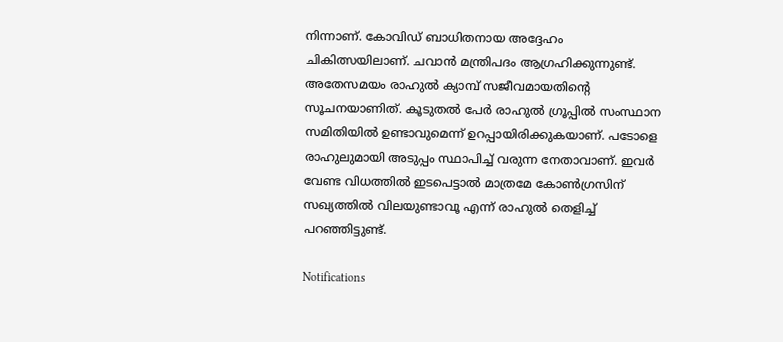നിന്നാണ്. കോവിഡ് ബാധിതനായ അദ്ദേഹം ചികിത്സയിലാണ്. ചവാന്‍ മന്ത്രിപദം ആഗ്രഹിക്കുന്നുണ്ട്. അതേസമയം രാഹുല്‍ ക്യാമ്പ് സജീവമായതിന്റെ സൂചനയാണിത്. കൂടുതല്‍ പേര്‍ രാഹുല്‍ ഗ്രൂപ്പില്‍ സംസ്ഥാന സമിതിയില്‍ ഉണ്ടാവുമെന്ന് ഉറപ്പായിരിക്കുകയാണ്. പടോളെ രാഹുലുമായി അടുപ്പം സ്ഥാപിച്ച് വരുന്ന നേതാവാണ്. ഇവര്‍ വേണ്ട വിധത്തില്‍ ഇടപെട്ടാല്‍ മാത്രമേ കോണ്‍ഗ്രസിന് സഖ്യത്തില്‍ വിലയുണ്ടാവൂ എന്ന് രാഹുല്‍ തെളിച്ച് പറഞ്ഞിട്ടുണ്ട്.

Notifications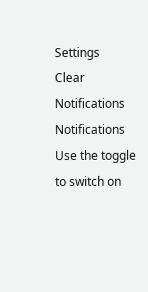Settings
Clear Notifications
Notifications
Use the toggle to switch on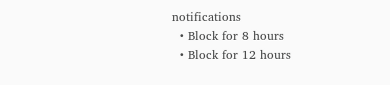notifications
  • Block for 8 hours
  • Block for 12 hours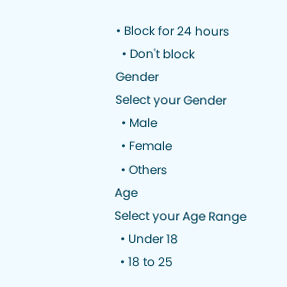• Block for 24 hours
  • Don't block
Gender
Select your Gender
  • Male
  • Female
  • Others
Age
Select your Age Range
  • Under 18
  • 18 to 25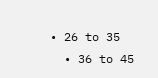• 26 to 35
  • 36 to 45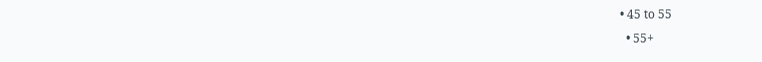• 45 to 55
  • 55+